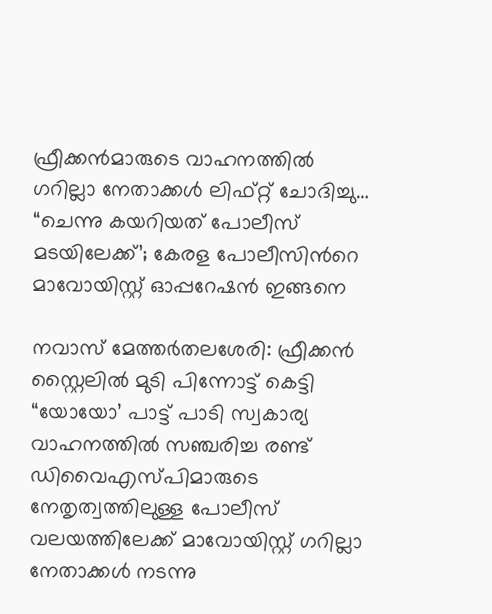ഫ്രീക്കൻമാരുടെ വാഹനത്തിൽ ഗറില്ലാ നേതാക്കൾ ലിഫ്റ്റ് ചോദിച്ചു… “ചെന്നു കയറിയത് പോലീസ് മടയിലേക്ക്’; കേരള പോലീസിന്‍റെ മാവോയിസ്റ്റ് ഓപ്പറേഷൻ ഇങ്ങനെ

നവാസ് മേത്തർതലശേരി: ഫ്രീക്കൻ സ്റ്റൈലിൽ മുടി പിന്നോട്ട് കെട്ടി “യോയോ’ പാട്ട് പാടി സ്വകാര്യ വാഹനത്തിൽ സഞ്ചരിച്ച രണ്ട് ഡിവൈഎസ്പിമാരുടെ നേതൃത്വത്തിലുള്ള പോലീസ് വലയത്തിലേക്ക് മാവോയിസ്റ്റ് ഗറില്ലാ നേതാക്കൾ നടന്നു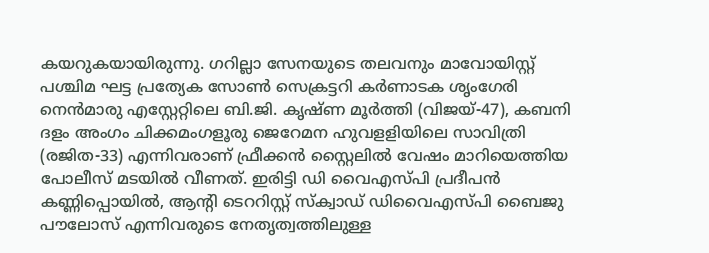കയറുകയായിരുന്നു. ഗറില്ലാ സേനയുടെ തലവനും മാവോയിസ്റ്റ് പശ്ചിമ ഘട്ട പ്രത്യേക സോൺ സെക്രട്ടറി കർണാടക ശൃംഗേരി നെൻമാരു എസ്റ്റേറ്റിലെ ബി.ജി. കൃഷ്ണ മൂർത്തി (വിജയ്-47), കബനി ദളം അംഗം ചിക്കമംഗളൂരു ജെറേമന ഹുവളളിയിലെ സാവിത്രി (രജിത-33) എന്നിവരാണ് ഫ്രീക്കൻ സ്റ്റൈലിൽ വേഷം മാറിയെത്തിയ പോലീസ് മടയിൽ വീണത്. ഇരിട്ടി ഡി വൈഎസ്പി പ്രദീപൻ കണ്ണിപ്പൊയിൽ, ആന്‍റി ടെററിസ്റ്റ് സ്ക്വാഡ് ഡിവൈഎസ്പി ബൈജു പൗലോസ് എന്നിവരുടെ നേതൃത്വത്തിലുള്ള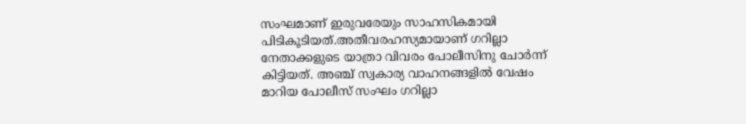സംഘമാണ് ഇരുവരേയും സാഹസികമായി പിടികൂടിയത്.അതീവരഹസ്യമായാണ് ഗറില്ലാ നേതാക്കളുടെ യാത്രാ വിവരം പോലീസിനു ചോർന്ന് കിട്ടിയത്. അഞ്ച് സ്വകാര്യ വാഹനങ്ങളിൽ വേഷം മാറിയ പോലീസ് സംഘം ഗറില്ലാ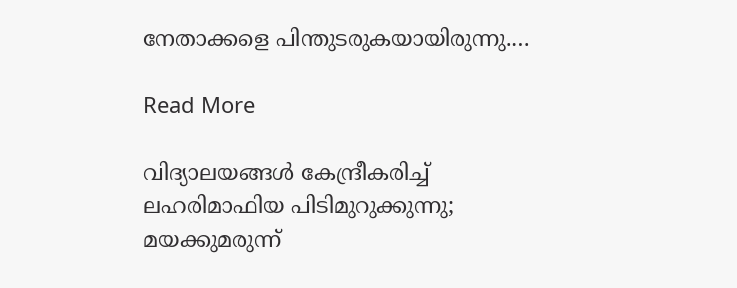നേതാക്കളെ പിന്തുടരുകയായിരുന്നു.…

Read More

വിദ്യാലയങ്ങൾ കേന്ദ്രീകരിച്ച് ലഹരിമാഫിയ പിടിമുറുക്കുന്നു;  മയക്കുമരുന്ന്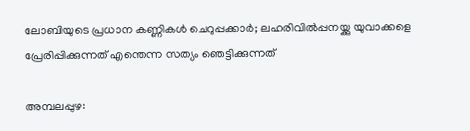ലോബിയുടെ പ്രധാന കണ്ണികൾ ചെറുപ്പക്കാർ; ലഹരിവിൽപ്പനയ്ക്കു യുവാക്കളെ പ്രേരിപ്പിക്കുന്നത് എന്തെന്ന സത്യം ഞെട്ടിക്കുന്നത്

അമ്പലപ്പുഴ: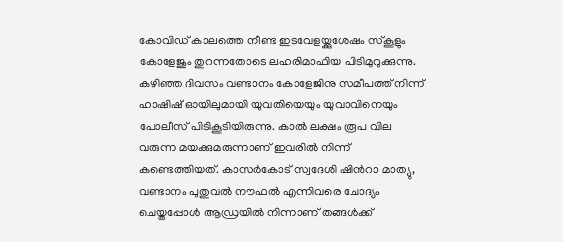കോവിഡ് കാലത്തെ നീണ്ട ഇടവേളയ്ക്കുശേഷം സ്കൂളും കോളേജും തുറന്നതോടെ ലഹരിമാഫിയ പിടിമുറുക്കുന്നു. കഴിഞ്ഞ ദിവസം വണ്ടാനം കോളേജിനു സമീപത്ത് നിന്ന് ഹാഷിഷ് ഓയിലുമായി യുവതിയെയും യുവാവിനെയും പോലീസ് പിടികൂടിയിരുന്നു. കാൽ ലക്ഷം രൂപ വില വരുന്ന മയക്കുമരുന്നാണ് ഇവരിൽ നിന്ന് കണ്ടെത്തിയത്. കാസർകോട് സ്വദേശി ഷിന്‍റാ മാത്യു, വണ്ടാനം പുതുവൽ നൗഫൽ എന്നിവരെ ചോദ്യം ചെയ്തപ്പോൾ ആഡ്രയിൽ നിന്നാണ് തങ്ങൾക്ക്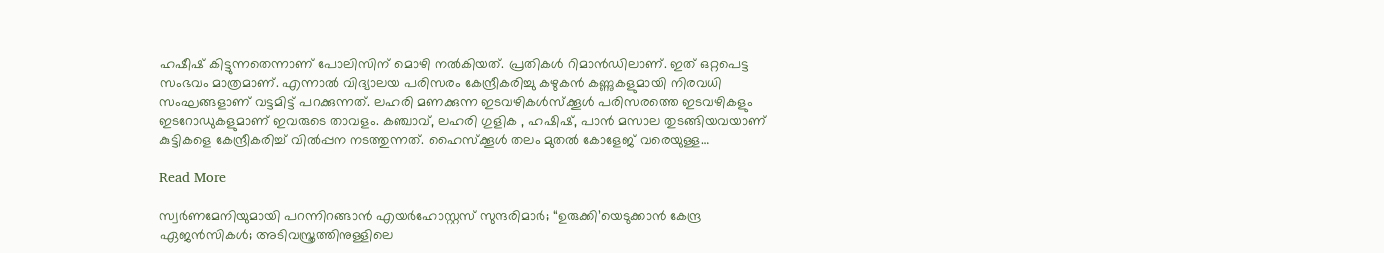ഹഷീഷ് കിട്ടുന്നതെന്നാണ് പോലിസിന് മൊഴി നൽകിയത്. പ്രതികൾ റിമാൻഡിലാണ്. ഇത് ഒറ്റപെട്ട സംഭവം മാത്രമാണ്. എന്നാൽ വിദ്യാലയ പരിസരം കേന്ദ്രീകരിച്ചു കഴുകൻ കണ്ണുകളുമായി നിരവധി സംഘങ്ങളാണ് വട്ടമിട്ട് പറക്കുന്നത്. ലഹരി മണക്കുന്ന ഇടവഴികൾസ്ക്കൂൾ പരിസരത്തെ ഇടവഴികളും ഇടറോഡുകളുമാണ് ഇവരുടെ താവളം. കഞ്ചാവ്, ലഹരി ഗുളിക , ഹഷിഷ്, പാൻ മസാല തുടങ്ങിയവയാണ് കുട്ടികളെ കേന്ദ്രീകരിച്ച് വിൽപ്പന നടത്തുന്നത്. ഹൈസ്ക്കൂൾ തലം മുതൽ കോളേജ് വരെയുള്ള…

Read More

സ്വര്‍ണമേനിയുമായി പറന്നിറങ്ങാന്‍ എയർഹോസ്റ്റസ് സുന്ദരിമാർ; “ഉരുക്കി’യെടുക്കാന്‍ കേന്ദ്ര ഏജന്‍സികള്‍; അടിവസ്ത്രത്തിനുള്ളിലെ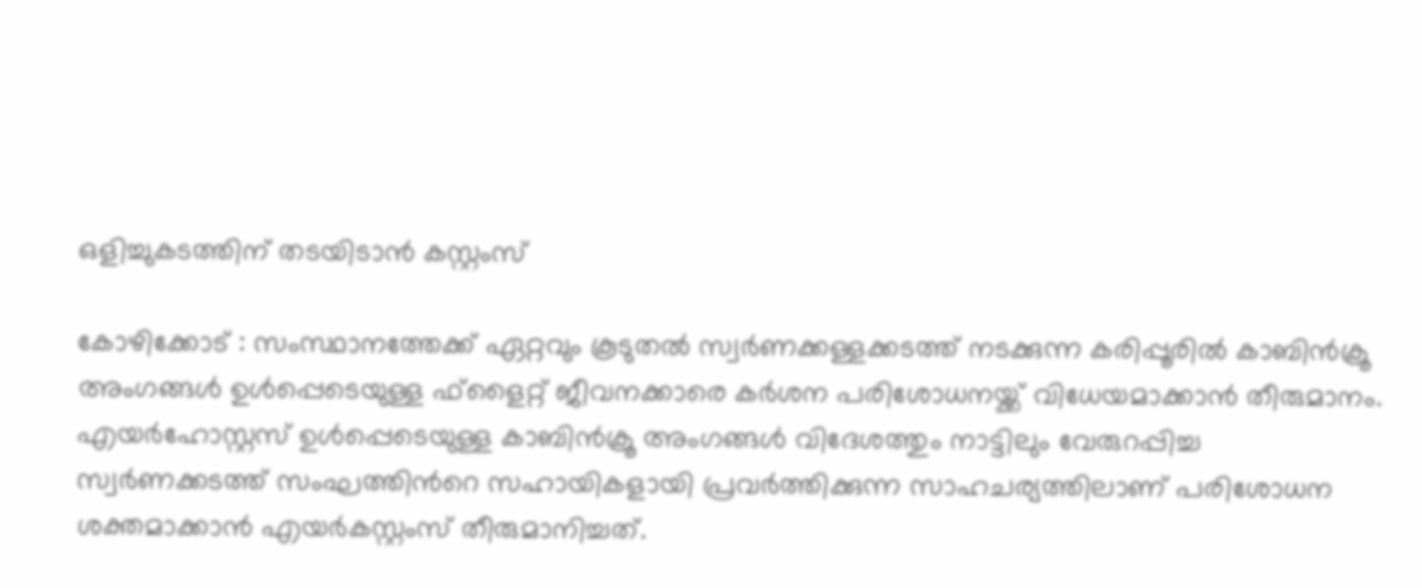ഒളിച്ചുകടത്തിന് തടയിടാൻ കസ്റ്റംസ്

കോഴിക്കോട് : സംസ്ഥാനത്തേക്ക് ഏറ്റവും കൂടുതല്‍ സ്വര്‍ണക്കള്ളക്കടത്ത് നടക്കുന്ന കരിപ്പൂരില്‍ കാബിന്‍ക്രൂ അംഗങ്ങള്‍ ഉള്‍പ്പെടെയുള്ള ഫ്‌ളൈറ്റ് ജീവനക്കാരെ കര്‍ശന പരിശോധനയ്ക്ക് വിധേയമാക്കാന്‍ തീരുമാനം. എയര്‍ഹോസ്റ്റസ് ഉള്‍പ്പെടെയുള്ള കാബിന്‍ക്രൂ അംഗങ്ങള്‍ വിദേശത്തും നാട്ടിലും വേരുറപ്പിച്ച സ്വര്‍ണക്കടത്ത് സംഘത്തിന്‍റെ സഹായികളായി പ്രവര്‍ത്തിക്കുന്ന സാഹചര്യത്തിലാണ് പരിശോധന ശക്തമാക്കാന്‍ എയര്‍കസ്റ്റംസ് തീരുമാനിച്ചത്.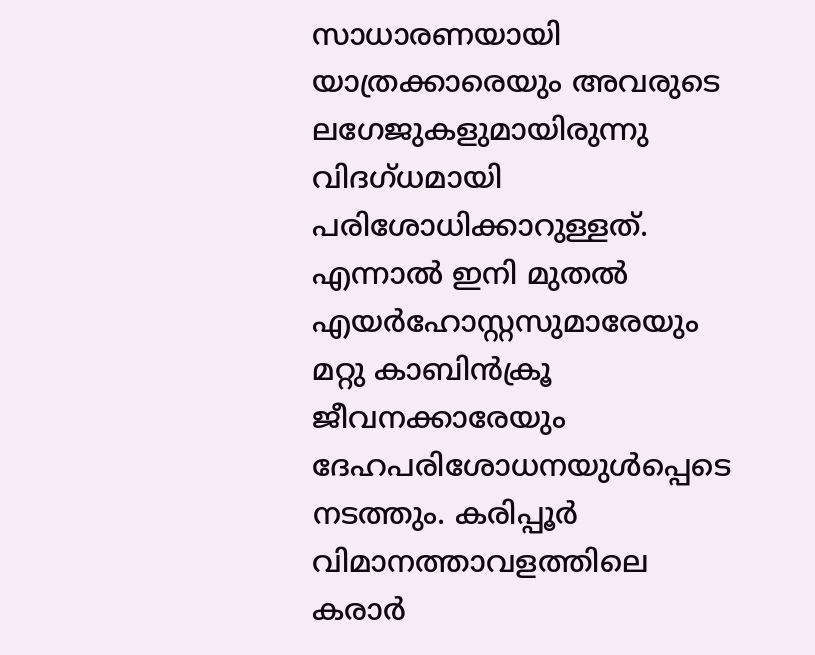സാധാരണയായി യാത്രക്കാരെയും അവരുടെ ലഗേജുകളുമായിരുന്നു വിദഗ്ധമായി പരിശോധിക്കാറുള്ളത്. എന്നാല്‍ ഇനി മുതല്‍ എയര്‍ഹോസ്റ്റസുമാരേയും മറ്റു കാബിന്‍ക്രൂ ജീവനക്കാരേയും ദേഹപരിശോധനയുള്‍പ്പെടെ നടത്തും. കരിപ്പൂര്‍ വിമാനത്താവളത്തിലെ കരാര്‍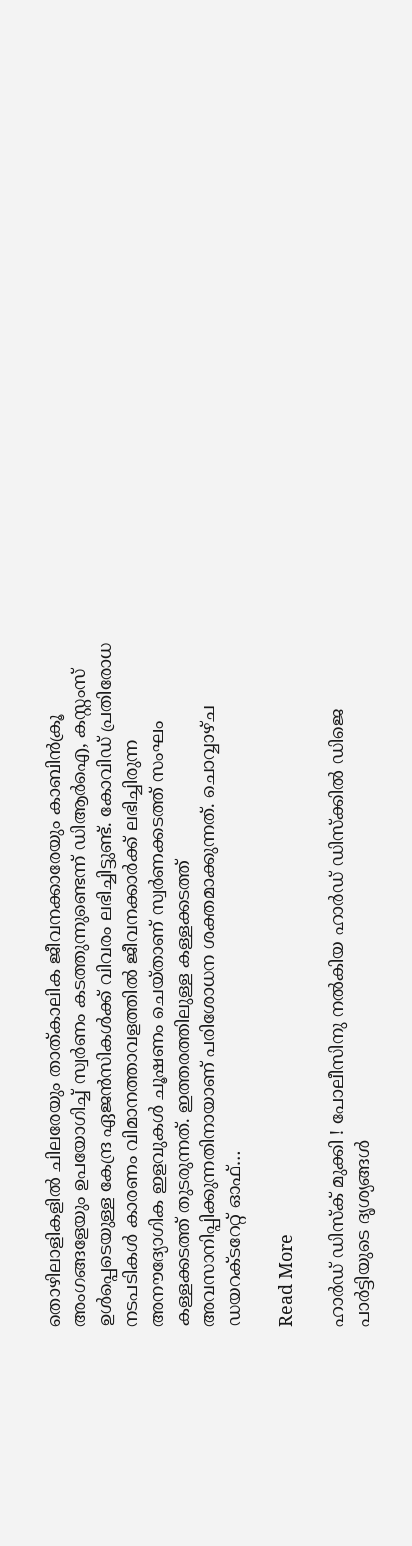തൊഴിലാളികളില്‍ ചിലരേയും താത്കാലിക ജീവനക്കാരേയും കാബിന്‍ക്രൂ അംഗങ്ങളേയും ഉപയോഗിച്ച് സ്വര്‍ണം കടത്തുന്നുണ്ടെന്ന് ഡിആര്‍ഐ, കസ്റ്റംസ് ഉള്‍പ്പെടെയുള്ള കേന്ദ്ര ഏജന്‍സികള്‍ക്ക് വിവരം ലഭിച്ചിട്ടുണ്ട്. കോവിഡ് പ്രതിരോധ നടപടികള്‍ കാരണം വിമാനത്താവളത്തില്‍ ജീവനക്കാര്‍ക്ക് ലഭിച്ചിരുന്ന അനൗദ്യോഗിക ഇളവുകള്‍ ചൂഷണം ചെയ്താണ് സ്വര്‍ണക്കടത്ത് സംഘം കള്ളക്കടത്ത് തുടരുന്നത്. ഇത്തരത്തിലുള്ള കള്ളക്കടത്ത് അവസാനിപ്പിക്കുന്നതിനായാണ് പരിശോധന ശക്തമാക്കുന്നത്. ചൊവ്വാഴ്ച ഡയറക്ടറേറ്റ് ഓഫ്…

Read More

ഹാര്‍ഡ് ഡിസ്‌ക് മുക്കി ! പോലീസിനു നല്‍കിയ ഹാര്‍ഡ് ഡിസ്‌ക്കില്‍ ഡിജെ പാര്‍ട്ടിയുടെ ദൃശ്യങ്ങള്‍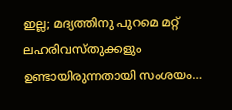ഇല്ല; മദ്യത്തിനു പുറമെ മറ്റ് ലഹരിവസ്തുക്കളും ഉണ്ടായിരുന്നതായി സംശയം…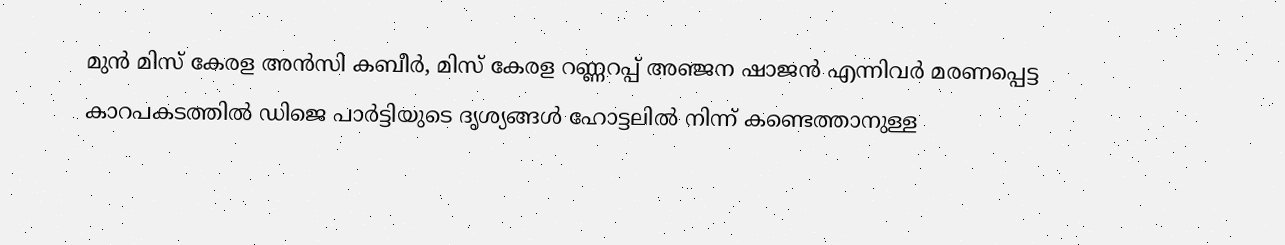മുന്‍ മിസ് കേരള അന്‍സി കബീര്‍, മിസ് കേരള റണ്ണറപ്പ് അഞ്ജന ഷാജന്‍ എന്നിവര്‍ മരണപ്പെട്ട കാറപകടത്തില്‍ ഡിജെ പാര്‍ട്ടിയുടെ ദൃശ്യങ്ങള്‍ ഹോട്ടലില്‍ നിന്ന് കണ്ടെത്താനുള്ള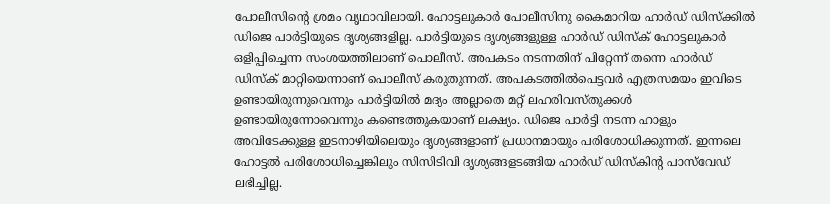പോലീസിന്റെ ശ്രമം വൃഥാവിലായി. ഹോട്ടലുകാര്‍ പോലീസിനു കൈമാറിയ ഹാര്‍ഡ് ഡിസ്‌ക്കില്‍ ഡിജെ പാര്‍ട്ടിയുടെ ദൃശ്യങ്ങളില്ല. പാര്‍ട്ടിയുടെ ദൃശ്യങ്ങളുള്ള ഹാര്‍ഡ് ഡിസ്‌ക് ഹോട്ടലുകാര്‍ ഒളിപ്പിച്ചെന്ന സംശയത്തിലാണ് പൊലീസ്. അപകടം നടന്നതിന് പിറ്റേന്ന് തന്നെ ഹാര്‍ഡ് ഡിസ്‌ക് മാറ്റിയെന്നാണ് പൊലീസ് കരുതുന്നത്. അപകടത്തില്‍പെട്ടവര്‍ എത്രസമയം ഇവിടെ ഉണ്ടായിരുന്നുവെന്നും പാര്‍ട്ടിയില്‍ മദ്യം അല്ലാതെ മറ്റ് ലഹരിവസ്തുക്കള്‍ ഉണ്ടായിരുന്നോവെന്നും കണ്ടെത്തുകയാണ് ലക്ഷ്യം. ഡിജെ പാര്‍ട്ടി നടന്ന ഹാളും അവിടേക്കുള്ള ഇടനാഴിയിലെയും ദൃശ്യങ്ങളാണ് പ്രധാനമായും പരിശോധിക്കുന്നത്. ഇന്നലെ ഹോട്ടല്‍ പരിശോധിച്ചെങ്കിലും സിസിടിവി ദൃശ്യങ്ങളടങ്ങിയ ഹാര്‍ഡ് ഡിസ്‌കിന്റ പാസ്‌വേഡ് ലഭിച്ചില്ല.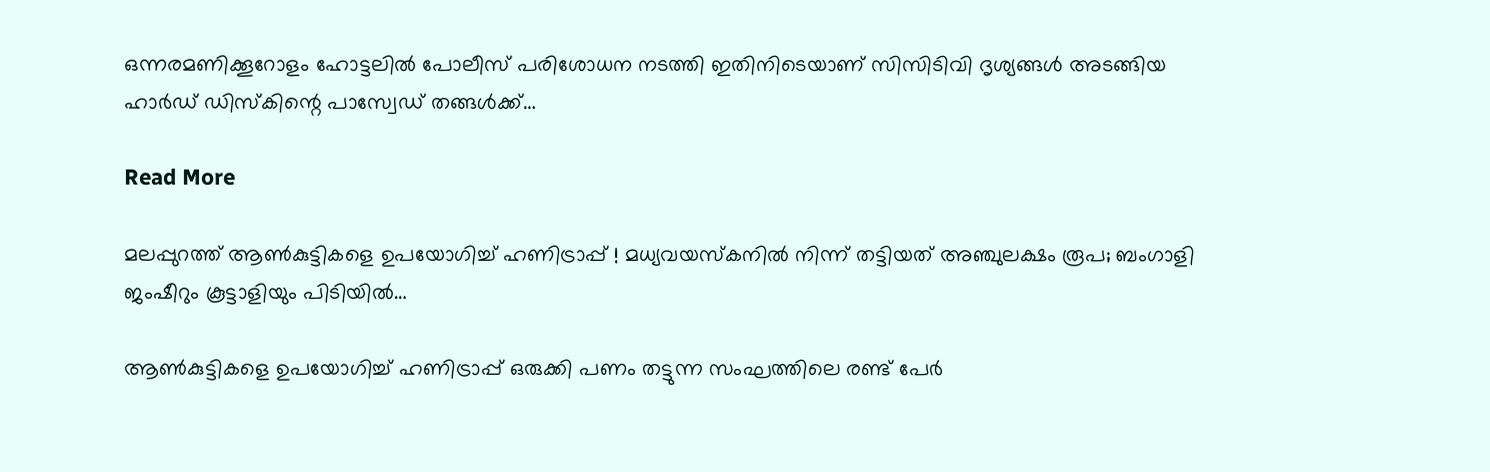ഒന്നരമണിക്കൂറോളം ഹോട്ടലില്‍ പോലീസ് പരിശോധന നടത്തി ഇതിനിടെയാണ് സിസിടിവി ദൃശ്യങ്ങള്‍ അടങ്ങിയ ഹാര്‍ഡ് ഡിസ്‌കിന്റെ പാസ്വേഡ് തങ്ങള്‍ക്ക്…

Read More

മലപ്പുറത്ത് ആണ്‍കുട്ടികളെ ഉപയോഗിച്ച് ഹണിട്രാപ്പ് ! മധ്യവയസ്‌കനില്‍ നിന്ന് തട്ടിയത് അഞ്ചുലക്ഷം രൂപ; ബംഗാളി ജംഷീറും കൂട്ടാളിയും പിടിയില്‍…

ആണ്‍കുട്ടികളെ ഉപയോഗിച്ച് ഹണിട്രാപ്പ് ഒരുക്കി പണം തട്ടുന്ന സംഘത്തിലെ രണ്ട് പേര്‍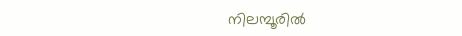നിലമ്പൂരില്‍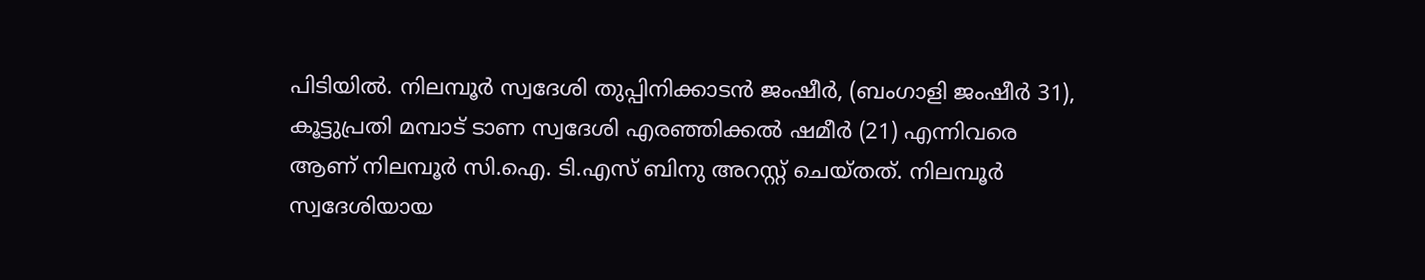പിടിയില്‍. നിലമ്പൂര്‍ സ്വദേശി തുപ്പിനിക്കാടന്‍ ജംഷീര്‍, (ബംഗാളി ജംഷീര്‍ 31), കൂട്ടുപ്രതി മമ്പാട് ടാണ സ്വദേശി എരഞ്ഞിക്കല്‍ ഷമീര്‍ (21) എന്നിവരെ ആണ് നിലമ്പൂര്‍ സി.ഐ. ടി.എസ് ബിനു അറസ്റ്റ് ചെയ്തത്. നിലമ്പൂര്‍ സ്വദേശിയായ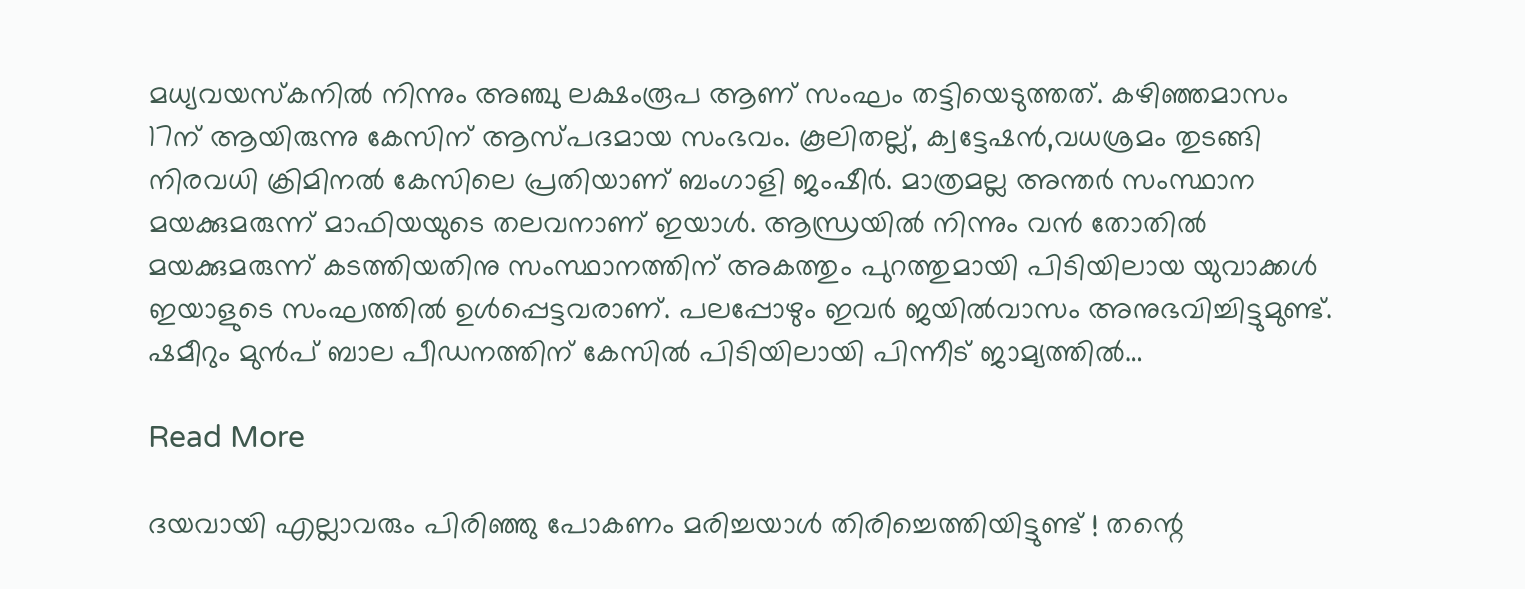മധ്യവയസ്‌കനില്‍ നിന്നും അഞ്ചു ലക്ഷംരൂപ ആണ് സംഘം തട്ടിയെടുത്തത്. കഴിഞ്ഞമാസം 17ന് ആയിരുന്നു കേസിന് ആസ്പദമായ സംഭവം. കൂലിതല്ല്, ക്വട്ടേഷന്‍,വധശ്രമം തുടങ്ങി നിരവധി ക്രിമിനല്‍ കേസിലെ പ്രതിയാണ് ബംഗാളി ജംഷീര്‍. മാത്രമല്ല അന്തര്‍ സംസ്ഥാന മയക്കുമരുന്ന് മാഫിയയുടെ തലവനാണ് ഇയാള്‍. ആന്ധ്രയില്‍ നിന്നും വന്‍ തോതില്‍ മയക്കുമരുന്ന് കടത്തിയതിനു സംസ്ഥാനത്തിന് അകത്തും പുറത്തുമായി പിടിയിലായ യുവാക്കള്‍ ഇയാളുടെ സംഘത്തില്‍ ഉള്‍പ്പെട്ടവരാണ്. പലപ്പോഴും ഇവര്‍ ജയില്‍വാസം അനുഭവിച്ചിട്ടുമുണ്ട്. ഷമീറും മുന്‍പ് ബാല പീഡനത്തിന് കേസില്‍ പിടിയിലായി പിന്നീട് ജാമ്യത്തില്‍…

Read More

ദയവായി എല്ലാവരും പിരിഞ്ഞു പോകണം മരിച്ചയാള്‍ തിരിച്ചെത്തിയിട്ടുണ്ട് ! തന്റെ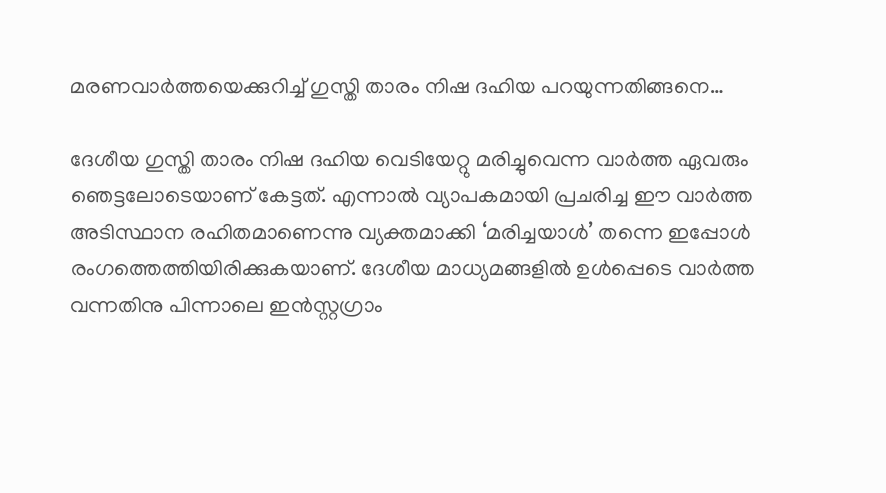മരണവാര്‍ത്തയെക്കുറിച്ച് ഗുസ്തി താരം നിഷ ദഹിയ പറയുന്നതിങ്ങനെ…

ദേശീയ ഗുസ്തി താരം നിഷ ദഹിയ വെടിയേറ്റു മരിച്ചുവെന്ന വാര്‍ത്ത ഏവരും ഞെട്ടലോടെയാണ് കേട്ടത്. എന്നാല്‍ വ്യാപകമായി പ്രചരിച്ച ഈ വാര്‍ത്ത അടിസ്ഥാന രഹിതമാണെന്നു വ്യക്തമാക്കി ‘മരിച്ചയാള്‍’ തന്നെ ഇപ്പോള്‍ രംഗത്തെത്തിയിരിക്കുകയാണ്. ദേശീയ മാധ്യമങ്ങളില്‍ ഉള്‍പ്പെടെ വാര്‍ത്ത വന്നതിനു പിന്നാലെ ഇന്‍സ്റ്റഗ്രാം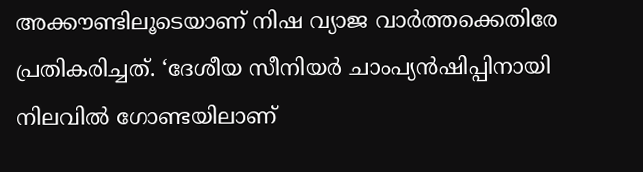അക്കൗണ്ടിലൂടെയാണ് നിഷ വ്യാജ വാര്‍ത്തക്കെതിരേ പ്രതികരിച്ചത്. ‘ദേശീയ സീനിയര്‍ ചാംപ്യന്‍ഷിപ്പിനായി നിലവില്‍ ഗോണ്ടയിലാണ്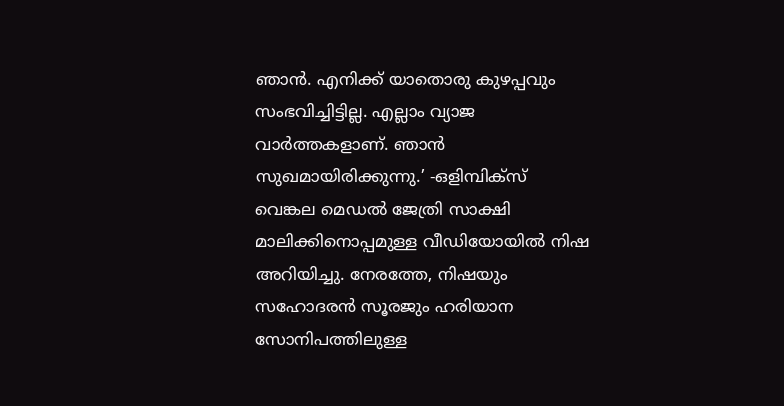ഞാന്‍. എനിക്ക് യാതൊരു കുഴപ്പവും സംഭവിച്ചിട്ടില്ല. എല്ലാം വ്യാജ വാര്‍ത്തകളാണ്. ഞാന്‍ സുഖമായിരിക്കുന്നു.’ -ഒളിമ്പിക്സ് വെങ്കല മെഡല്‍ ജേത്രി സാക്ഷി മാലിക്കിനൊപ്പമുള്ള വീഡിയോയില്‍ നിഷ അറിയിച്ചു. നേരത്തേ, നിഷയും സഹോദരന്‍ സൂരജും ഹരിയാന സോനിപത്തിലുള്ള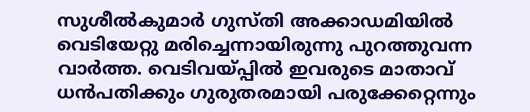സുശീല്‍കുമാര്‍ ഗുസ്തി അക്കാഡമിയില്‍ വെടിയേറ്റു മരിച്ചെന്നായിരുന്നു പുറത്തുവന്ന വാര്‍ത്ത. വെടിവയ്പ്പില്‍ ഇവരുടെ മാതാവ് ധന്‍പതിക്കും ഗുരുതരമായി പരുക്കേറ്റെന്നും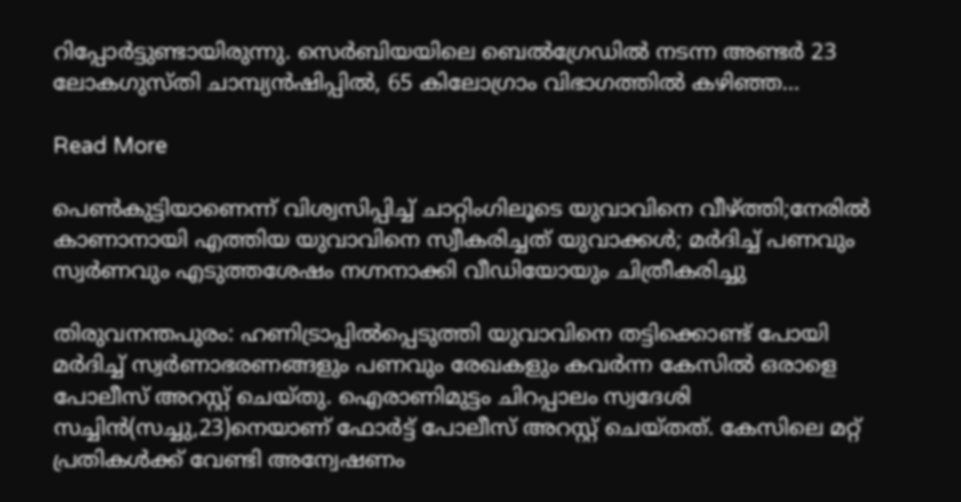റിപ്പോര്‍ട്ടുണ്ടായിരുന്നു. സെര്‍ബിയയിലെ ബെല്‍ഗ്രേഡില്‍ നടന്ന അണ്ടര്‍ 23 ലോകഗുസ്തി ചാമ്പ്യന്‍ഷിപ്പില്‍, 65 കിലോഗ്രാം വിഭാഗത്തില്‍ കഴിഞ്ഞ…

Read More

പെണ്‍കുട്ടിയാണെന്ന് വിശ്വസിപ്പിച്ച് ചാറ്റിംഗിലൂടെ യുവാവിനെ വീഴ്ത്തി;നേരിൽ കാണാനായി എത്തിയ യുവാവിനെ സ്വീകരിച്ചത് യുവാക്കൾ; മർദിച്ച് പണവും സ്വർണവും എടുത്തശേഷം നഗ്നനാക്കി വീഡിയോയും ചിത്രീകരിച്ചു

തിരുവനന്തപുരം: ഹണിട്രാപ്പിൽപ്പെടുത്തി യുവാവിനെ തട്ടിക്കൊണ്ട് പോയി മർദിച്ച് സ്വർണാഭരണങ്ങളും പണവും രേഖകളും കവർന്ന കേസിൽ ഒരാളെ പോലീസ് അറസ്റ്റ് ചെയ്തു. ഐരാണിമുട്ടം ചിറപ്പാലം സ്വദേശി സച്ചിൻ(സച്ചു,23)നെയാണ് ഫോർട്ട് പോലീസ് അറസ്റ്റ് ചെയ്തത്. കേസിലെ മറ്റ് പ്രതികൾക്ക് വേണ്ടി അന്വേഷണം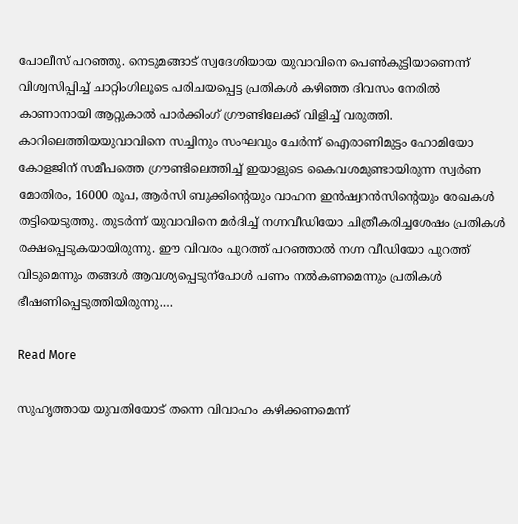പോലീസ് പറഞ്ഞു. നെടുമങ്ങാട് സ്വദേശിയായ യുവാവിനെ പെണ്‍കുട്ടിയാണെന്ന് വിശ്വസിപ്പിച്ച് ചാറ്റിംഗിലൂടെ പരിചയപ്പെട്ട പ്രതികൾ കഴിഞ്ഞ ദിവസം നേരിൽ കാണാനായി ആറ്റുകാൽ പാർക്കിംഗ് ഗ്രൗണ്ടിലേക്ക് വിളിച്ച് വരുത്തി. കാറിലെത്തിയയുവാവിനെ സച്ചിനും സംഘവും ചേർന്ന് ഐരാണിമുട്ടം ഹോമിയോ കോളജിന് സമീപത്തെ ഗ്രൗണ്ടിലെത്തിച്ച് ഇയാളുടെ കൈവശമുണ്ടായിരുന്ന സ്വർണ മോതിരം, 16000 രൂപ, ആർസി ബുക്കിന്‍റെയും വാഹന ഇൻഷ്വറൻസിന്‍റെയും രേഖകൾ തട്ടിയെടുത്തു. തുടർന്ന് യുവാവിനെ മർദിച്ച് നഗ്നവീഡിയോ ചിത്രീകരിച്ചശേഷം പ്രതികൾ രക്ഷപ്പെടുകയായിരുന്നു. ഈ വിവരം പുറത്ത് പറഞ്ഞാൽ നഗ്ന വീഡിയോ പുറത്ത് വിടുമെന്നും തങ്ങൾ ആവശ്യപ്പെടുന്പോൾ പണം നൽകണമെന്നും പ്രതികൾ ഭീഷണിപ്പെടുത്തിയിരുന്നു.…

Read More

സുഹൃത്തായ യുവതിയോട് തന്നെ വിവാഹം കഴിക്കണമെന്ന്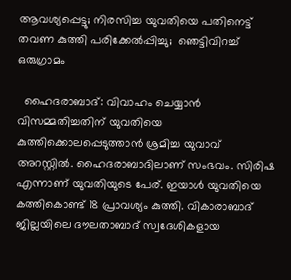ആവശ്യപ്പെട്ടു; നിരസിച്ച യുവതിയെ പതിനെട്ട് തവണ കുത്തി പരിക്കേൽപ്പിച്ചു;  ഞെട്ടിവിറച്ച് ഒരുഗ്രാമം

  ഹൈദരാബാദ്: വിവാഹം ചെയ്യാൻ വിസമ്മതിച്ചതിന് യുവതിയെ കുത്തിക്കൊലപ്പെടുത്താൻ ശ്രമിച്ച യുവാവ് അറസ്റ്റിൽ. ഹൈദരാബാദിലാണ് സംഭവം. സിരിഷ എന്നാണ് യുവതിയുടെ പേര്. ഇയാൾ യുവതിയെ കത്തികൊണ്ട് 18 പ്രാവശ്യം കുത്തി. വികാരാബാദ് ജില്ലയിലെ ദൗലതാബാദ് സ്വദേശികളായ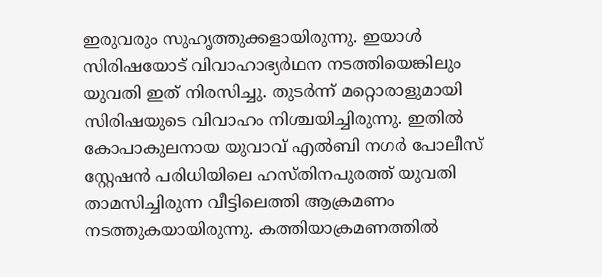ഇരുവരും സുഹൃത്തുക്കളായിരുന്നു. ഇയാൾ സിരിഷയോട് വിവാഹാഭ്യർഥന നടത്തിയെങ്കിലും യുവതി ഇത് നിരസിച്ചു. തുടർന്ന് മറ്റൊരാളുമായി സിരിഷയുടെ വിവാഹം നിശ്ചയിച്ചിരുന്നു. ഇതിൽ കോപാകുലനായ യുവാവ് എൽബി നഗർ പോലീസ് സ്റ്റേഷൻ പരിധിയിലെ ഹസ്തിനപുരത്ത് യുവതി താമസിച്ചിരുന്ന വീട്ടിലെത്തി ആക്രമണം നടത്തുകയായിരുന്നു. കത്തിയാക്രമണത്തിൽ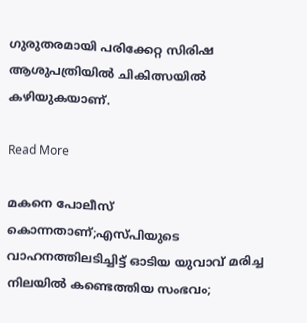ഗുരുതരമായി പരിക്കേറ്റ സിരിഷ ആശുപത്രിയിൽ ചികിത്സയിൽ കഴിയുകയാണ്.

Read More

മകനെ പോലീസ് കൊന്നതാണ്;എസ്പിയുടെ വാഹനത്തിലടിച്ചിട്ട് ഓടിയ യുവാവ് മരിച്ച നിലയിൽ കണ്ടെത്തിയ സംഭവം;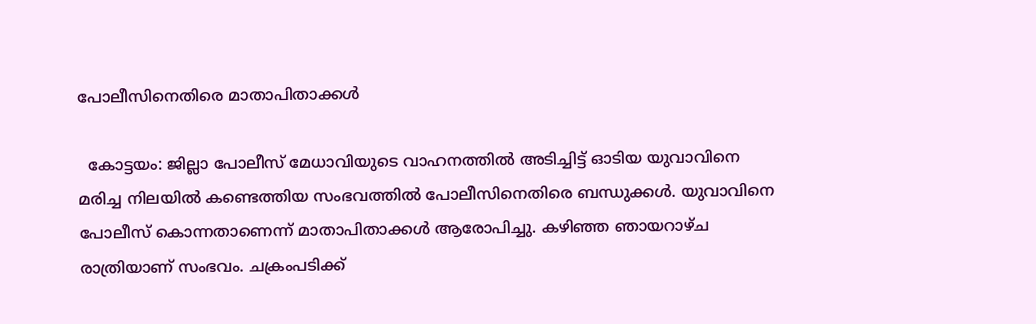പോലീസിനെതിരെ മാതാപിതാക്കൾ

  കോട്ടയം: ജില്ലാ പോലീസ് മേധാവിയുടെ വാഹനത്തില്‍ അടിച്ചിട്ട് ഓടിയ യുവാവിനെ മരിച്ച നിലയില്‍ കണ്ടെത്തിയ സംഭവത്തില്‍ പോലീസിനെതിരെ ബന്ധുക്കള്‍. യുവാവിനെ പോലീസ് കൊന്നതാണെന്ന് മാതാപിതാക്കള്‍ ആരോപിച്ചു. കഴിഞ്ഞ ഞായറാഴ്ച രാത്രിയാണ് സംഭവം. ചക്രംപടിക്ക്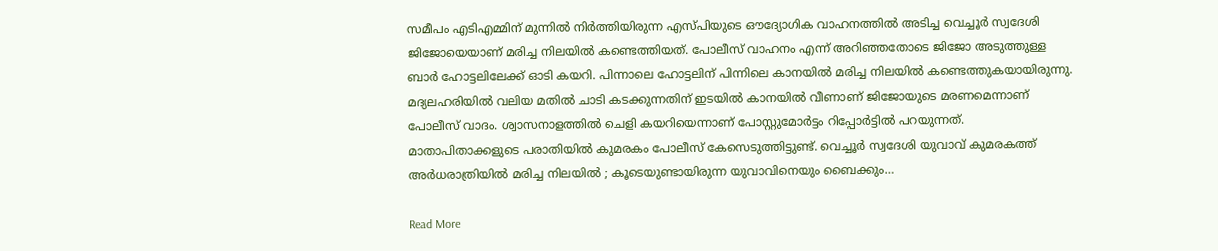സമീപം എടിഎമ്മിന് മുന്നിൽ നിർത്തിയിരുന്ന എസ്പിയുടെ ഔദ്യോഗിക വാഹനത്തിൽ അടിച്ച വെച്ചൂർ സ്വദേശി ജിജോയെയാണ് മരിച്ച നിലയിൽ കണ്ടെത്തിയത്. പോലീസ് വാഹനം എന്ന് അറിഞ്ഞതോടെ ജിജോ അടുത്തുള്ള ബാ‍ർ ഹോട്ടലിലേക്ക് ഓടി കയറി. പിന്നാലെ ഹോട്ടലിന് പിന്നിലെ കാനയിൽ മരിച്ച നിലയിൽ കണ്ടെത്തുകയായിരുന്നു. മദ്യലഹരിയിൽ വലിയ മതിൽ ചാടി കടക്കുന്നതിന് ഇടയില്‍ കാനയിൽ വീണാണ് ജിജോയുടെ മരണമെന്നാണ് പോലീസ് വാദം. ശ്വാസനാളത്തിൽ ചെളി കയറിയെന്നാണ് പോസ്റ്റുമോർട്ടം റിപ്പോർട്ടിൽ പറയുന്നത്. മാതാപിതാക്കളുടെ പരാതിയിൽ കുമരകം പോലീസ് കേസെടുത്തിട്ടുണ്ട്. വെച്ചൂർ സ്വദേശി യുവാവ് കുമരകത്ത് അർധരാത്രിയിൽ മരിച്ച നിലയിൽ ; കൂടെയുണ്ടായിരുന്ന യുവാവിനെയും ബൈക്കും…

Read More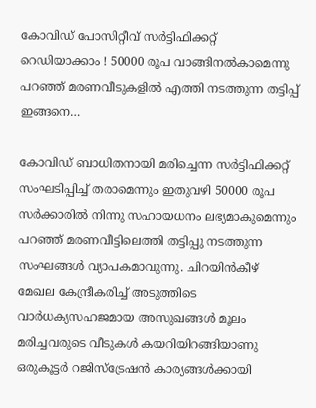കോവിഡ് പോസിറ്റീവ് സര്‍ട്ടിഫിക്കറ്റ് റെഡിയാക്കാം ! 50000 രൂപ വാങ്ങിനല്‍കാമെന്നു പറഞ്ഞ് മരണവീടുകളില്‍ എത്തി നടത്തുന്ന തട്ടിപ്പ് ഇങ്ങനെ…

കോവിഡ് ബാധിതനായി മരിച്ചെന്ന സര്‍ട്ടിഫിക്കറ്റ് സംഘടിപ്പിച്ച് തരാമെന്നും ഇതുവഴി 50000 രൂപ സര്‍ക്കാരില്‍ നിന്നു സഹായധനം ലഭ്യമാകുമെന്നും പറഞ്ഞ് മരണവീട്ടിലെത്തി തട്ടിപ്പു നടത്തുന്ന സംഘങ്ങള്‍ വ്യാപകമാവുന്നു. ചിറയിന്‍കീഴ് മേഖല കേന്ദ്രീകരിച്ച് അടുത്തിടെ വാര്‍ധക്യസഹജമായ അസുഖങ്ങള്‍ മൂലം മരിച്ചവരുടെ വീടുകള്‍ കയറിയിറങ്ങിയാണു ഒരുകൂട്ടര്‍ റജിസ്‌ട്രേഷന്‍ കാര്യങ്ങള്‍ക്കായി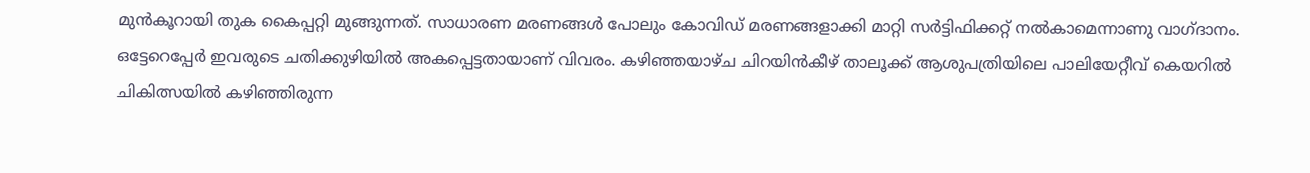മുന്‍കൂറായി തുക കൈപ്പറ്റി മുങ്ങുന്നത്. സാധാരണ മരണങ്ങള്‍ പോലും കോവിഡ് മരണങ്ങളാക്കി മാറ്റി സര്‍ട്ടിഫിക്കറ്റ് നല്‍കാമെന്നാണു വാഗ്ദാനം. ഒട്ടേറെപ്പേര്‍ ഇവരുടെ ചതിക്കുഴിയില്‍ അകപ്പെട്ടതായാണ് വിവരം. കഴിഞ്ഞയാഴ്ച ചിറയിന്‍കീഴ് താലൂക്ക് ആശുപത്രിയിലെ പാലിയേറ്റീവ് കെയറില്‍ ചികിത്സയില്‍ കഴിഞ്ഞിരുന്ന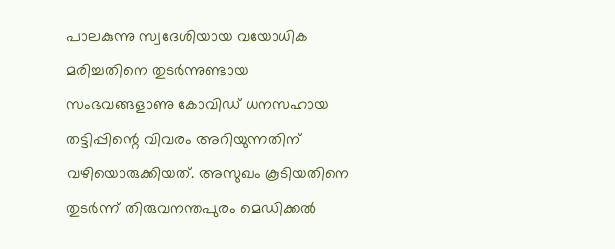പാലകുന്നു സ്വദേശിയായ വയോധിക മരിച്ചതിനെ തുടര്‍ന്നുണ്ടായ സംഭവങ്ങളാണു കോവിഡ് ധനസഹായ തട്ടിപ്പിന്റെ വിവരം അറിയുന്നതിന് വഴിയൊരുക്കിയത്. അസുഖം കൂടിയതിനെ തുടര്‍ന്ന് തിരുവനന്തപുരം മെഡിക്കല്‍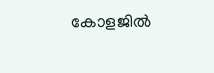കോളജില്‍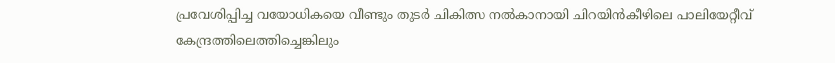പ്രവേശിപ്പിച്ച വയോധികയെ വീണ്ടും തുടര്‍ ചികിത്സ നല്‍കാനായി ചിറയിന്‍കീഴിലെ പാലിയേറ്റീവ് കേന്ദ്രത്തിലെത്തിച്ചെങ്കിലും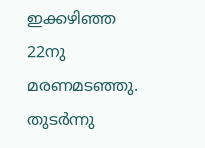ഇക്കഴിഞ്ഞ 22നു മരണമടഞ്ഞു. തുടര്‍ന്നു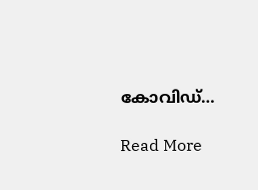കോവിഡ്…

Read More